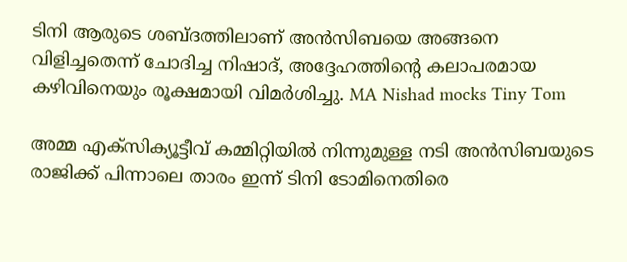ടിനി ആരുടെ ശബ്ദത്തിലാണ് അൻസിബയെ അങ്ങനെ വിളിച്ചതെന്ന് ചോദിച്ച നിഷാദ്, അദ്ദേഹത്തിന്റെ കലാപരമായ കഴിവിനെയും രൂക്ഷമായി വിമർശിച്ചു. MA Nishad mocks Tiny Tom

അമ്മ എക്സിക്യൂട്ടീവ് കമ്മിറ്റിയിൽ നിന്നുമുള്ള നടി അൻസിബയുടെ രാജിക്ക് പിന്നാലെ താരം ഇന്ന് ടിനി ടോമിനെതിരെ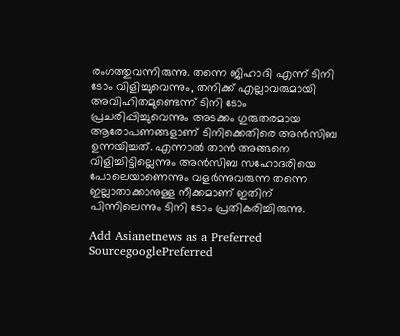രംഗത്തുവന്നിരുന്നു. തന്നെ ജിഹാദി എന്ന് ടിനി ടോം വിളിച്ചുവെന്നും, തനിക്ക് എല്ലാവരുമായി അവിഹിതമുണ്ടെന്ന് ടിനി ടോം പ്രചരിപ്പിച്ചുവെന്നും അടക്കം ഗുരുതരമായ ആരോപണങ്ങളാണ് ടിനിക്കെതിരെ അൻസിബ ഉന്നയിച്ചത്. എന്നാൽ താൻ അങ്ങനെ വിളിച്ചിട്ടില്ലെന്നും അൻസിബ സഹോദരിയെ പോലെയാണെന്നും വളർന്നുവരുന്ന തന്നെ ഇല്ലാതാക്കാനുള്ള നീക്കമാണ് ഇതിന് പിന്നിലെന്നും ടിനി ടോം പ്രതികരിച്ചിരുന്നു.

Add Asianetnews as a Preferred SourcegooglePreferred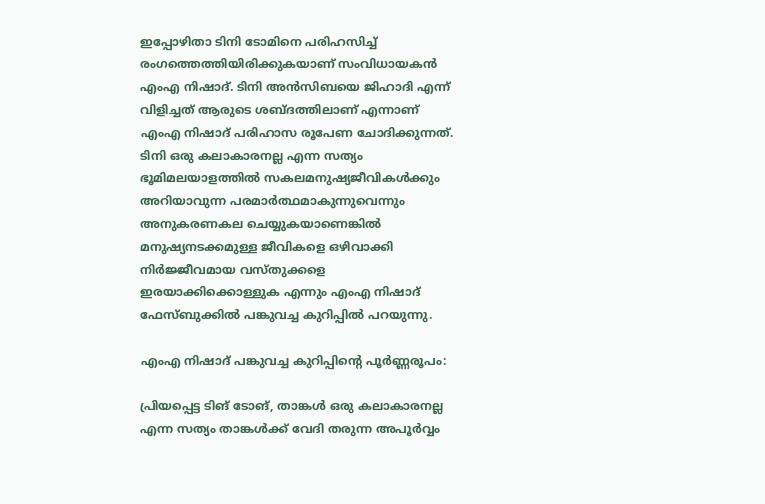ഇപ്പോഴിതാ ടിനി ടോമിനെ പരിഹസിച്ച് രംഗത്തെത്തിയിരിക്കുകയാണ് സംവിധായകൻ എംഎ നിഷാദ്. ടിനി അൻസിബയെ ജിഹാദി എന്ന് വിളിച്ചത് ആരുടെ ശബ്ദത്തിലാണ് എന്നാണ് എംഎ നിഷാദ് പരിഹാസ രൂപേണ ചോദിക്കുന്നത്. ടിനി ഒരു കലാകാരനല്ല എന്ന സത്യം ഭൂമിമലയാളത്തിൽ സകലമനുഷ്യജീവികൾക്കും അറിയാവുന്ന പരമാർത്ഥമാകുന്നുവെന്നും അനുകരണകല ചെയ്യുകയാണെങ്കിൽ മനുഷ്യനടക്കമുള്ള ജീവികളെ ഒഴിവാക്കി നിർജ്ജീവമായ വസ്തുക്കളെ ഇരയാക്കിക്കൊള്ളുക എന്നും എംഎ നിഷാദ് ഫേസ്‌ബുക്കിൽ പങ്കുവച്ച കുറിപ്പിൽ പറയുന്നു.

എംഎ നിഷാദ് പങ്കുവച്ച കുറിപ്പിന്റെ പൂർണ്ണരൂപം:

പ്രിയപ്പെട്ട ടിങ് ടോങ്, താങ്കൾ ഒരു കലാകാരനല്ല എന്ന സത്യം താങ്കൾക്ക് വേദി തരുന്ന അപൂർവ്വം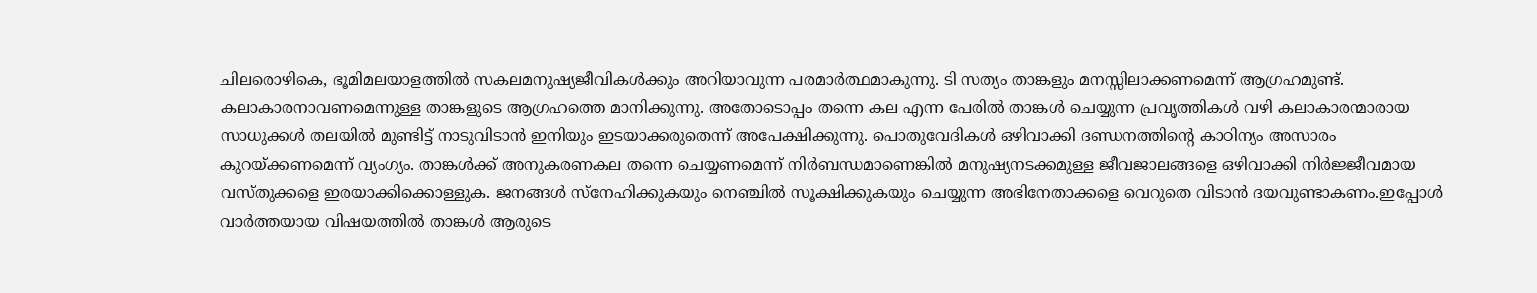ചിലരൊഴികെ, ഭൂമിമലയാളത്തിൽ സകലമനുഷ്യജീവികൾക്കും അറിയാവുന്ന പരമാർത്ഥമാകുന്നു. ടി സത്യം താങ്കളും മനസ്സിലാക്കണമെന്ന് ആഗ്രഹമുണ്ട്. കലാകാരനാവണമെന്നുള്ള താങ്കളുടെ ആഗ്രഹത്തെ മാനിക്കുന്നു. അതോടൊപ്പം തന്നെ കല എന്ന പേരിൽ താങ്കൾ ചെയ്യുന്ന പ്രവൃത്തികൾ വഴി കലാകാരന്മാരായ സാധുക്കൾ തലയിൽ മുണ്ടിട്ട് നാടുവിടാൻ ഇനിയും ഇടയാക്കരുതെന്ന് അപേക്ഷിക്കുന്നു. പൊതുവേദികൾ ഒഴിവാക്കി ദണ്ഡനത്തിന്റെ കാഠിന്യം അസാരം കുറയ്ക്കണമെന്ന് വ്യംഗ്യം. താങ്കൾക്ക് അനുകരണകല തന്നെ ചെയ്യണമെന്ന് നിർബന്ധമാണെങ്കിൽ മനുഷ്യനടക്കമുള്ള ജീവജാലങ്ങളെ ഒഴിവാക്കി നിർജ്ജീവമായ വസ്തുക്കളെ ഇരയാക്കിക്കൊള്ളുക. ജനങ്ങൾ സ്നേഹിക്കുകയും നെഞ്ചിൽ സൂക്ഷിക്കുകയും ചെയ്യുന്ന അഭിനേതാക്കളെ വെറുതെ വിടാൻ ദയവുണ്ടാകണം.ഇപ്പോൾ വാർത്തയായ വിഷയത്തിൽ താങ്കൾ ആരുടെ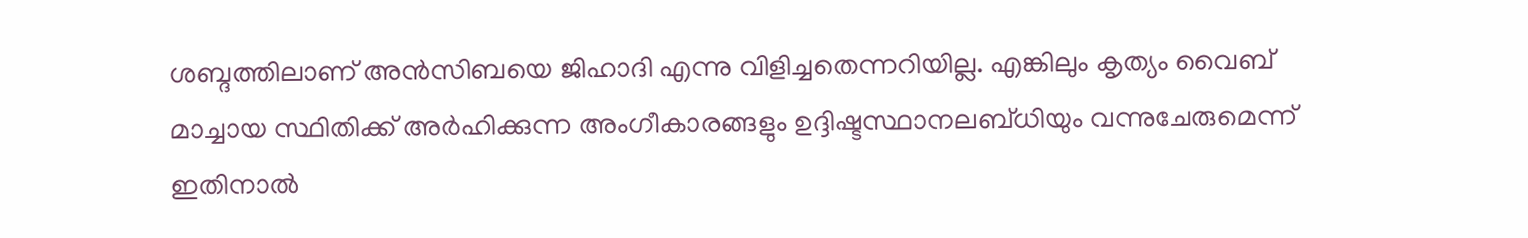ശബ്ദത്തിലാണ് അൻസിബയെ ജിഹാദി എന്നു വിളിച്ചതെന്നറിയില്ല. എങ്കിലും കൃത്യം വൈബ് മാച്ചായ സ്ഥിതിക്ക് അർഹിക്കുന്ന അംഗീകാരങ്ങളും ഉദ്ദിഷ്ടസ്ഥാനലബ്ധിയും വന്നുചേരുമെന്ന് ഇതിനാൽ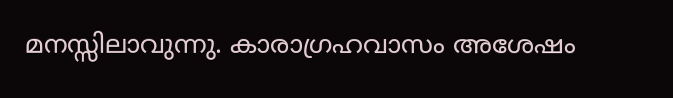മനസ്സിലാവുന്നു. കാരാഗ്രഹവാസം അശേഷം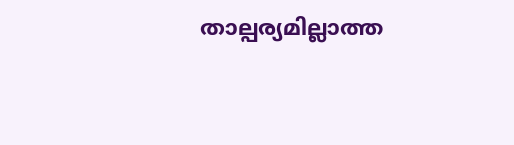താല്പര്യമില്ലാത്ത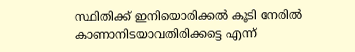സ്ഥിതിക്ക് ഇനിയൊരിക്കൽ കൂടി നേരിൽ കാണാനിടയാവതിരിക്കട്ടെ എന്ന്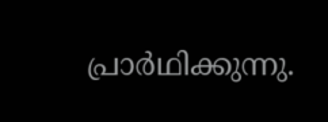പ്രാർഥിക്കുന്നു.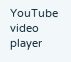YouTube video player